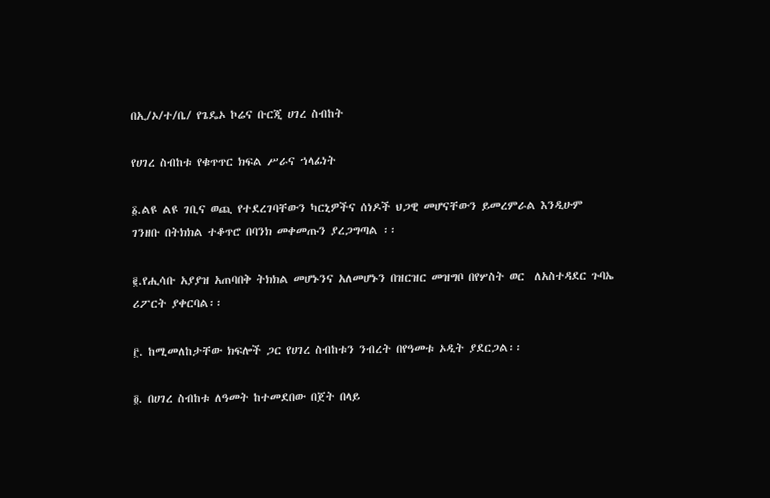በኢ/ኦ/ተ/ቤ/ የጌዴኦ ኮሬና ቡርጂ ሀገረ ስብከት

የሀገረ ስብከቱ የቁጥጥር ክፍል ሥራና ኀላፊነት

፩.ልዩ ልዩ ገቢና ወጪ የተደረገባቸውን ካርኒዎችና ሰነዶች ህጋዊ መሆናቸውን ይመረምራል እንዲሁም ገንዘቡ በትክክል ተቆጥሮ በባንክ መቀመጡን ያረጋግጣል ፡፡

፪.የሒሳቡ አያያዝ አጠባበቅ ትክክል መሆኑንና አለመሆኑን በዝርዝር መዝግቦ በየሦስት ወር  ለአስተዳደር ጉባኤ ሪፖርት ያቀርባል፡፡

፫. ከሚመለከታቸው ክፍሎች ጋር የሀገረ ስብከቱን ንብረት በየዓመቱ ኦዲት ያደርጋል፡፡

፬. በሀገረ ስብከቱ ለዓመት ከተመደበው በጀት በላይ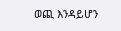ወጪ እንዳይሆን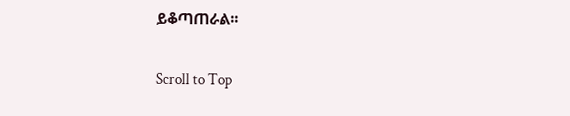ይቆጣጠራል፡፡

Scroll to Top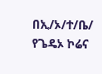በኢ/ኦ/ተ/ቤ/ የጌዴኦ ኮሬና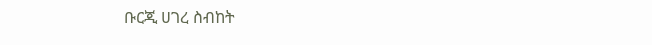ቡርጂ ሀገረ ስብከት